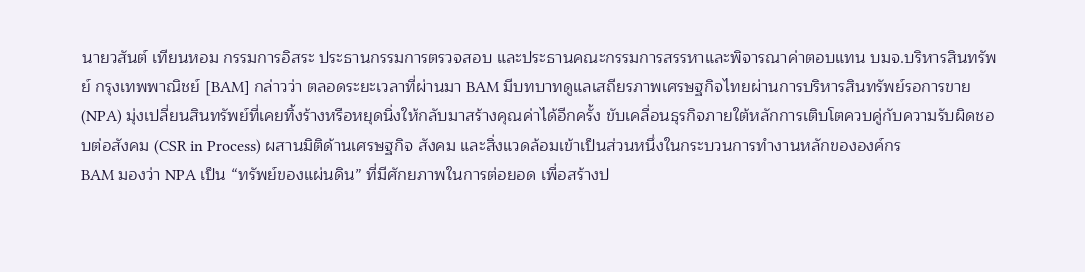นายวสันต์ เทียนหอม กรรมการอิสระ ประธานกรรมการตรวจสอบ และประธานคณะกรรมการสรรหาและพิจารณาค่าตอบแทน บมจ.บริหารสินทรัพย์ กรุงเทพพาณิชย์ [BAM] กล่าวว่า ตลอดระยะเวลาที่ผ่านมา BAM มีบทบาทดูแลเสถียรภาพเศรษฐกิจไทยผ่านการบริหารสินทรัพย์รอการขาย (NPA) มุ่งเปลี่ยนสินทรัพย์ที่เคยทิ้งร้างหรือหยุดนิ่งให้กลับมาสร้างคุณค่าได้อีกครั้ง ขับเคลื่อนธุรกิจภายใต้หลักการเติบโตควบคู่กับความรับผิดชอบต่อสังคม (CSR in Process) ผสานมิติด้านเศรษฐกิจ สังคม และสิ่งแวดล้อมเข้าเป็นส่วนหนึ่งในกระบวนการทำงานหลักขององค์กร
BAM มองว่า NPA เป็น “ทรัพย์ของแผ่นดิน” ที่มีศักยภาพในการต่อยอด เพื่อสร้างป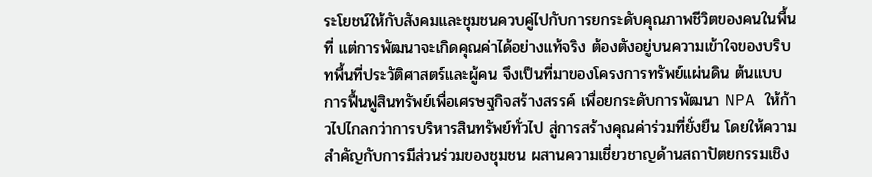ระโยชน์ให้กับสังคมและชุมชนควบคู่ไปกับการยกระดับคุณภาพชีวิตของคนในพื้นที่ แต่การพัฒนาจะเกิดคุณค่าได้อย่างแท้จริง ต้องตังอยู่บนความเข้าใจของบริบทพื้นที่ประวัติศาสตร์และผู้คน จึงเป็นที่มาของโครงการทรัพย์แผ่นดิน ต้นแบบการฟื้นฟูสินทรัพย์เพื่อเศรษฐกิจสร้างสรรค์ เพื่อยกระดับการพัฒนา NPA ให้ก้าวไปไกลกว่าการบริหารสินทรัพย์ทั่วไป สู่การสร้างคุณค่าร่วมที่ยั่งยืน โดยให้ความสำคัญกับการมีส่วนร่วมของชุมชน ผสานความเชี่ยวชาญด้านสถาปัตยกรรมเชิง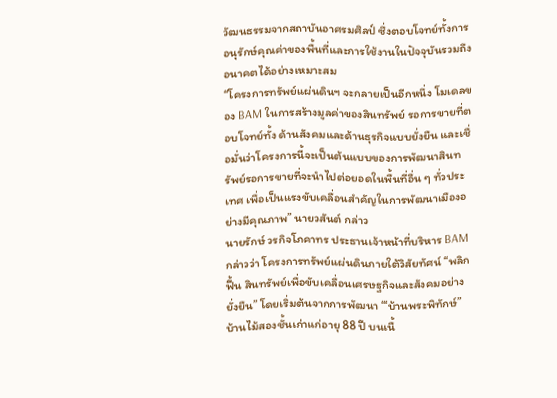วัฒนธรรมจากสถาบันอาศรมศิลป์ ซึ่งตอบโจทย์ทั้งการอนุรักษ์คุณค่าของพื้นที่และการใช้งานในปัจจุบันรวมถึงอนาคตได้อย่างเหมาะสม
“โครงการทรัพย์แผ่นดินฯ จะกลายเป็นอีกหนึ่ง โมเดลของ BAM ในการสร้างมูลค่าของสินทรัพย์ รอการขายที่ตอบโจทย์ทั้ง ด้านสังคมและด้านธุรกิจแบบยั่งยืน และเชื่อมั่นว่าโครงการนี้จะเป็นต้นแบบของการพัฒนาสินทรัพย์รอการขายที่จะนำไปต่อยอดในพื้นที่อื่น ๆ ทั่วประเทศ เพื่อเป็นแรงขับเคลื่อนสำคัญในการพัฒนาเมืองอย่างมีคุณภาพ” นายวสันต์ กล่าว
นายรักษ์ วรกิจโภคาทร ประธานเจ้าหน้าที่บริหาร BAM กล่าวว่า โครงการทรัพย์แผ่นดินภายใต้วิสัยทัศน์ “พลิกฟื้น สินทรัพย์เพื่อขับเคลื่อนเศรษฐกิจและสังคมอย่างยั่งยืน” โดยเริ่มต้นจากการพัฒนา “‘บ้านพระพิทักษ์” บ้านไม้สองชั้นเก่าแก่อายุ 88 ปี บนเนื้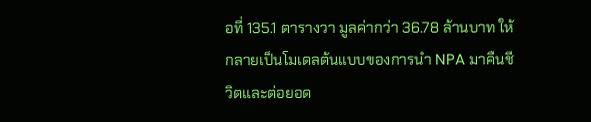อที่ 135.1 ตารางวา มูลค่ากว่า 36.78 ล้านบาท ให้กลายเป็นโมเดลต้นแบบของการนำ NPA มาคืนชีวิตและต่อยอด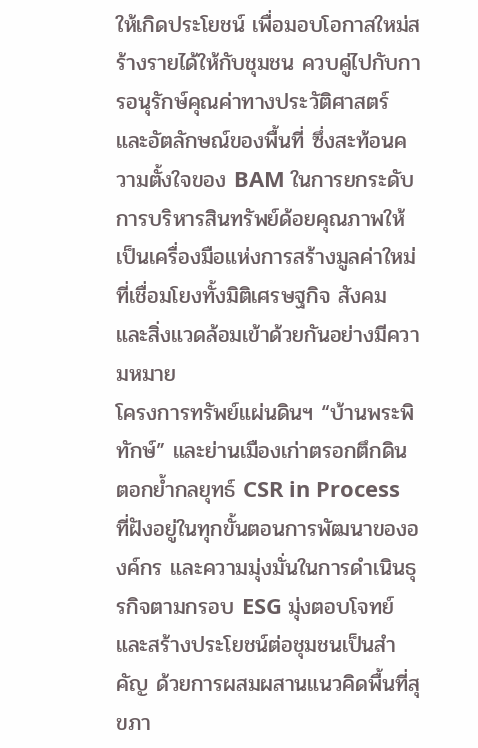ให้เกิดประโยชน์ เพื่อมอบโอกาสใหม่สร้างรายได้ให้กับชุมชน ควบคู่ไปกับการอนุรักษ์คุณค่าทางประวัติศาสตร์และอัตลักษณ์ของพื้นที่ ซึ่งสะท้อนความตั้งใจของ BAM ในการยกระดับการบริหารสินทรัพย์ด้อยคุณภาพให้เป็นเครื่องมือแห่งการสร้างมูลค่าใหม่ที่เชื่อมโยงทั้งมิติเศรษฐกิจ สังคม และสิ่งแวดล้อมเข้าด้วยกันอย่างมีความหมาย
โครงการทรัพย์แผ่นดินฯ “บ้านพระพิทักษ์” และย่านเมืองเก่าตรอกตึกดิน ตอกย้ำกลยุทธ์ CSR in Process ที่ฝังอยู่ในทุกขั้นตอนการพัฒนาขององค์กร และความมุ่งมั่นในการดำเนินธุรกิจตามกรอบ ESG มุ่งตอบโจทย์และสร้างประโยชน์ต่อชุมชนเป็นสำคัญ ด้วยการผสมผสานแนวคิดพื้นที่สุขภา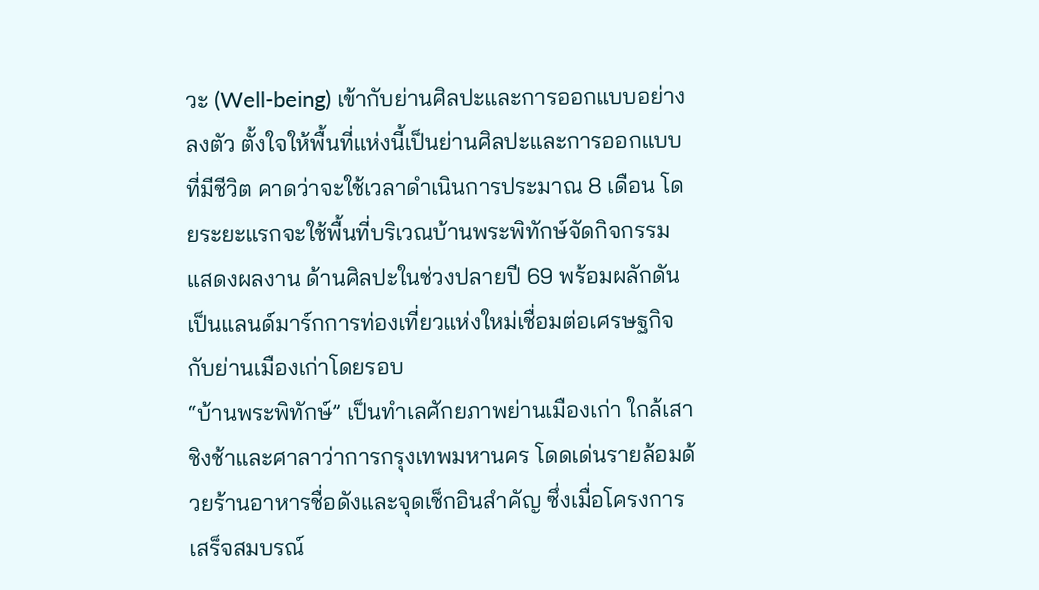วะ (Well-being) เข้ากับย่านศิลปะและการออกแบบอย่างลงตัว ตั้งใจให้พื้นที่แห่งนี้เป็นย่านศิลปะและการออกแบบที่มีชีวิต คาดว่าจะใช้เวลาดำเนินการประมาณ 8 เดือน โดยระยะแรกจะใช้พื้นที่บริเวณบ้านพระพิทักษ์จัดกิจกรรมแสดงผลงาน ด้านศิลปะในช่วงปลายปี 69 พร้อมผลักดันเป็นแลนด์มาร์กการท่องเที่ยวแห่งใหม่เชื่อมต่อเศรษฐกิจกับย่านเมืองเก่าโดยรอบ
“บ้านพระพิทักษ์” เป็นทำเลศักยภาพย่านเมืองเก่า ใกล้เสาชิงช้าและศาลาว่าการกรุงเทพมหานคร โดดเด่นรายล้อมด้วยร้านอาหารชื่อดังและจุดเช็กอินสำคัญ ซึ่งเมื่อโครงการเสร็จสมบรณ์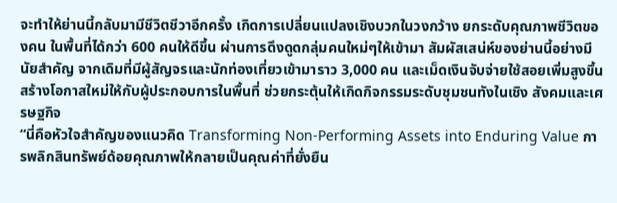จะทำให้ย่านนี้กลับมามีชีวิตชีวาอีกครั้ง เกิดการเปลี่ยนแปลงเชิงบวกในวงกว้าง ยกระดับคุณภาพชีวิตของคน ในพื้นที่ได้กว่า 600 คนให้ดีขึ้น ผ่านการดึงดูดกลุ่มคนใหม่ๆให้เข้ามา สัมผัสเสน่ห์ของย่านนี้อย่างมีนัยสำคัญ จากเดิมที่มีผู้สัญจรและนักท่องเที่ยวเข้ามาราว 3,000 คน และเม็ดเงินจับจ่ายใช้สอยเพิ่มสูงขึ้น สร้างโอกาสใหม่ให้กับผู้ประกอบการในพื้นที่ ช่วยกระตุ้นให้เกิดกิจกรรมระดับชุมชนทังในเชิง สังคมและเศรษฐกิจ
“นี่คือหัวใจสำคัญของแนวคิด Transforming Non-Performing Assets into Enduring Value การพลิกสินทรัพย์ด้อยคุณภาพให้กลายเป็นคุณค่าที่ยั่งยืน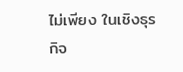ไม่เพียง ในเชิงธุรกิจ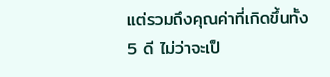แต่รวมถึงคุณค่าที่เกิดขึ้นทั้ง 5 ดี ไม่ว่าจะเป็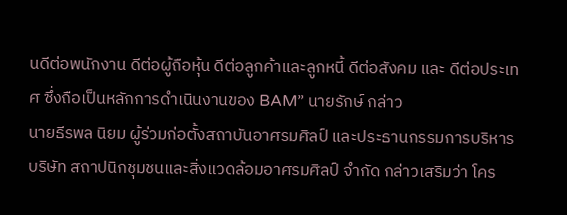นดีต่อพนักงาน ดีต่อผู้ถือหุ้น ดีต่อลูกค้าและลูกหนี้ ดีต่อสังคม และ ดีต่อประเทศ ซึ่งถือเป็นหลักการดำเนินงานของ BAM” นายรักษ์ กล่าว
นายธีรพล นิยม ผู้ร่วมก่อตั้งสถาบันอาศรมศิลป์ และประธานกรรมการบริหาร บริษัท สถาปนิกชุมชนและสิ่งแวดล้อมอาศรมศิลป์ จำกัด กล่าวเสริมว่า โคร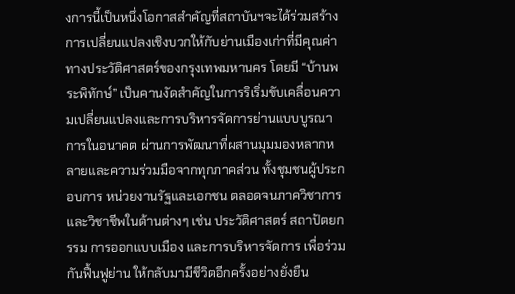งการนี้เป็นหนึ่งโอกาสสำคัญที่สถาบันฯจะได้ร่วมสร้างการเปลี่ยนแปลงเชิงบวกให้กับย่านเมืองเก่าที่มีคุณค่าทางประวัติศาสตร์ของกรุงเทพมหานคร โดยมี “บ้านพระพิทักษ์” เป็นคานงัดสำคัญในการริเริ่มขับเคลื่อนความเปลี่ยนแปลงและการบริหารจัดการย่านแบบบูรณาการในอนาคต ผ่านการพัฒนาที่ผสานมุมมองหลากหลายและความร่วมมือจากทุกภาคส่วน ทั้งชุมชนผู้ประกอบการ หน่วยงานรัฐและเอกชน ตลอดจนภาควิชาการและวิชาชีพในด้านต่างๆ เช่น ประวัติศาสตร์ สถาปัตยกรรม การออกแบบเมือง และการบริหารจัดการ เพื่อร่วมกันฟื้นฟูย่าน ให้กลับมามีชีวิตอีกครั้งอย่างยั่งยืน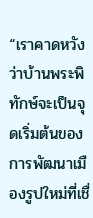“เราคาดหวังว่าบ้านพระพิทักษ์จะเป็นจุดเริ่มต้นของการพัฒนาเมืองรูปใหม่ที่เชื่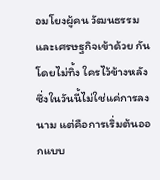อมโยงผู้คน วัฒนธรรม และเศรษฐกิจเข้าด้วย กันโดยไม่ทิ้ง ใครไว้ข้างหลัง ซึ่งในวันนี้ไม่ใช่แค่การลงนาม แต่คือการเริ่มต้นออกแบบ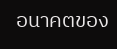อนาคตของ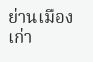ย่านเมืองเก่า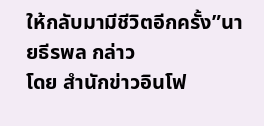ให้กลับมามีชีวิตอีกครั้ง”นายธีรพล กล่าว
โดย สำนักข่าวอินโฟ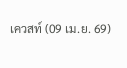เควสท์ (09 เม.ย. 69)